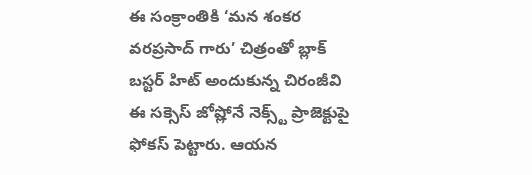ఈ సంక్రాంతికి ‘మన శంకర వరప్రసాద్ గారు’ చిత్రంతో బ్లాక్ బస్టర్ హిట్ అందుకున్న చిరంజీవి ఈ సక్సెస్ జోష్లోనే నెక్స్ట్ ప్రాజెక్టుపై ఫోకస్ పెట్టారు. ఆయన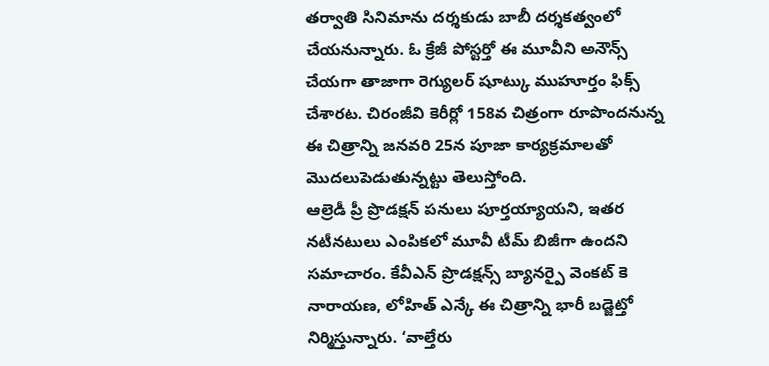తర్వాతి సినిమాను దర్శకుడు బాబీ దర్శకత్వంలో చేయనున్నారు. ఓ క్రేజీ పోస్టర్తో ఈ మూవీని అనౌన్స్ చేయగా తాజాగా రెగ్యులర్ షూట్కు ముహూర్తం ఫిక్స్ చేశారట. చిరంజీవి కెరీర్లో 158వ చిత్రంగా రూపొందనున్న ఈ చిత్రాన్ని జనవరి 25న పూజా కార్యక్రమాలతో మొదలుపెడుతున్నట్టు తెలుస్తోంది.
ఆల్రెడీ ప్రీ ప్రొడక్షన్ పనులు పూర్తయ్యాయని, ఇతర నటీనటులు ఎంపికలో మూవీ టీమ్ బిజీగా ఉందని సమాచారం. కేవీఎన్ ప్రొడక్షన్స్ బ్యానర్పై వెంకట్ కె నారాయణ, లోహిత్ ఎన్కే ఈ చిత్రాన్ని భారీ బడ్జెట్తో నిర్మిస్తున్నారు. ‘వాల్తేరు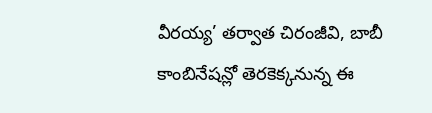వీరయ్య’ తర్వాత చిరంజీవి, బాబీ కాంబినేషన్లో తెరకెక్కనున్న ఈ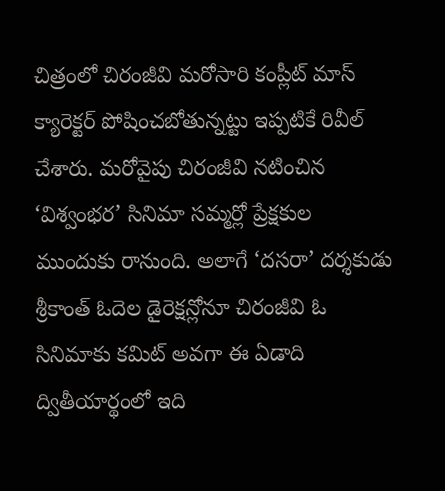చిత్రంలో చిరంజీవి మరోసారి కంప్లీట్ మాస్ క్యారెక్టర్ పోషించబోతున్నట్టు ఇప్పటికే రివీల్ చేశారు. మరోవైపు చిరంజీవి నటించిన ‘విశ్వంభర’ సినిమా సమ్మర్లో ప్రేక్షకుల ముందుకు రానుంది. అలాగే ‘దసరా’ దర్శకుడు శ్రీకాంత్ ఓదెల డైరెక్షన్లోనూ చిరంజీవి ఓ సినిమాకు కమిట్ అవగా ఈ ఏడాది ద్వితీయార్థంలో ఇది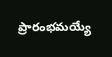ప్రారంభమయ్యే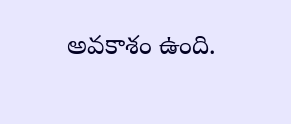అవకాశం ఉంది.